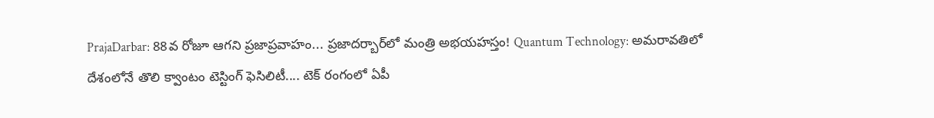PrajaDarbar: 88వ రోజూ ఆగని ప్రజాప్రవాహం... ప్రజాదర్బార్‌లో మంత్రి అభయహస్తం! Quantum Technology: అమరావతిలో దేశంలోనే తొలి క్వాంటం టెస్టింగ్ ఫెసిలిటీ.... టెక్ రంగంలో ఏపీ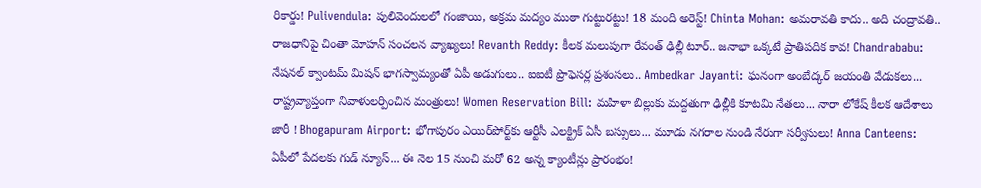రికార్డు! Pulivendula: పులివెందులలో గంజాయి, అక్రమ మద్యం ముఠా గుట్టురట్టు! 18 మంది అరెస్ట్! Chinta Mohan: అమరావతి కాదు.. అది చంద్రావతి.. రాజధానిపై చింతా మోహన్ సంచలన వ్యాఖ్యలు! Revanth Reddy: కీలక మలుపుగా రేవంత్ ఢిల్లీ టూర్.. జనాభా ఒక్కటే ప్రాతిపదిక కావ! Chandrababu: నేషనల్ క్వాంటమ్ మిషన్ భాగస్వామ్యంతో ఏపీ అడుగులు.. ఐఐటీ ప్రొఫెసర్ల ప్రశంసలు.. Ambedkar Jayanti: ఘనంగా అంబేద్కర్ జయంతి వేడుకలు... రాష్ట్రవ్యాప్తంగా నివాళులర్పించిన మంత్రులు! Women Reservation Bill: మహిళా బిల్లుకు మద్దతుగా ఢిల్లీకి కూటమి నేతలు... నారా లోకేష్ కీలక ఆదేశాలు జారీ ! Bhogapuram Airport: భోగాపురం ఎయిర్‌పోర్ట్‌కు ఆర్టీసీ ఎలక్ట్రిక్ ఏసీ బస్సులు... మూడు నగరాల నుండి నేరుగా సర్వీసులు! Anna Canteens: ఏపీలో పేదలకు గుడ్ న్యూస్... ఈ నెల 15 నుంచి మరో 62 అన్న క్యాంటీన్లు ప్రారంభం!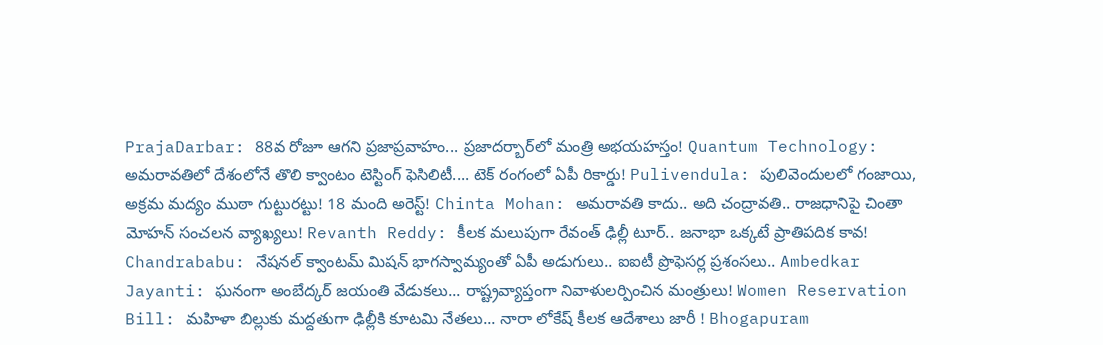PrajaDarbar: 88వ రోజూ ఆగని ప్రజాప్రవాహం... ప్రజాదర్బార్‌లో మంత్రి అభయహస్తం! Quantum Technology: అమరావతిలో దేశంలోనే తొలి క్వాంటం టెస్టింగ్ ఫెసిలిటీ.... టెక్ రంగంలో ఏపీ రికార్డు! Pulivendula: పులివెందులలో గంజాయి, అక్రమ మద్యం ముఠా గుట్టురట్టు! 18 మంది అరెస్ట్! Chinta Mohan: అమరావతి కాదు.. అది చంద్రావతి.. రాజధానిపై చింతా మోహన్ సంచలన వ్యాఖ్యలు! Revanth Reddy: కీలక మలుపుగా రేవంత్ ఢిల్లీ టూర్.. జనాభా ఒక్కటే ప్రాతిపదిక కావ! Chandrababu: నేషనల్ క్వాంటమ్ మిషన్ భాగస్వామ్యంతో ఏపీ అడుగులు.. ఐఐటీ ప్రొఫెసర్ల ప్రశంసలు.. Ambedkar Jayanti: ఘనంగా అంబేద్కర్ జయంతి వేడుకలు... రాష్ట్రవ్యాప్తంగా నివాళులర్పించిన మంత్రులు! Women Reservation Bill: మహిళా బిల్లుకు మద్దతుగా ఢిల్లీకి కూటమి నేతలు... నారా లోకేష్ కీలక ఆదేశాలు జారీ ! Bhogapuram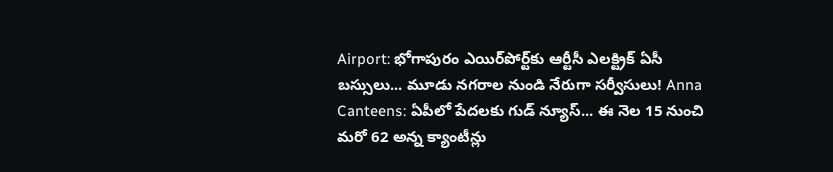Airport: భోగాపురం ఎయిర్‌పోర్ట్‌కు ఆర్టీసీ ఎలక్ట్రిక్ ఏసీ బస్సులు... మూడు నగరాల నుండి నేరుగా సర్వీసులు! Anna Canteens: ఏపీలో పేదలకు గుడ్ న్యూస్... ఈ నెల 15 నుంచి మరో 62 అన్న క్యాంటీన్లు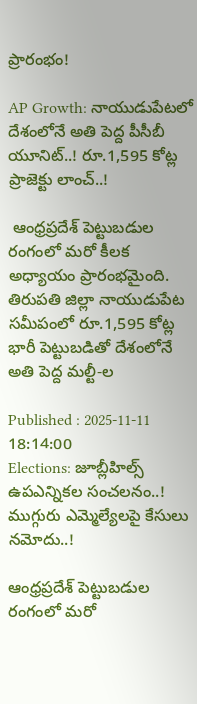ప్రారంభం!

AP Growth: నాయుడుపేటలో దేశంలోనే అతి పెద్ద పీసీబీ యూనిట్..! రూ.1,595 కోట్ల ప్రాజెక్టు లాంచ్..!

 ఆంధ్రప్రదేశ్‌ పెట్టుబడుల రంగంలో మరో కీలక అధ్యాయం ప్రారంభమైంది. తిరుపతి జిల్లా నాయుడుపేట సమీపంలో రూ.1,595 కోట్ల భారీ పెట్టుబడితో దేశంలోనే అతి పెద్ద మల్టీ-ల

Published : 2025-11-11 18:14:00
Elections: జూబ్లీహిల్స్‌ ఉపఎన్నికల సంచలనం..! ముగ్గురు ఎమ్మెల్యేలపై కేసులు నమోదు..!

ఆంధ్రప్రదేశ్‌ పెట్టుబడుల రంగంలో మరో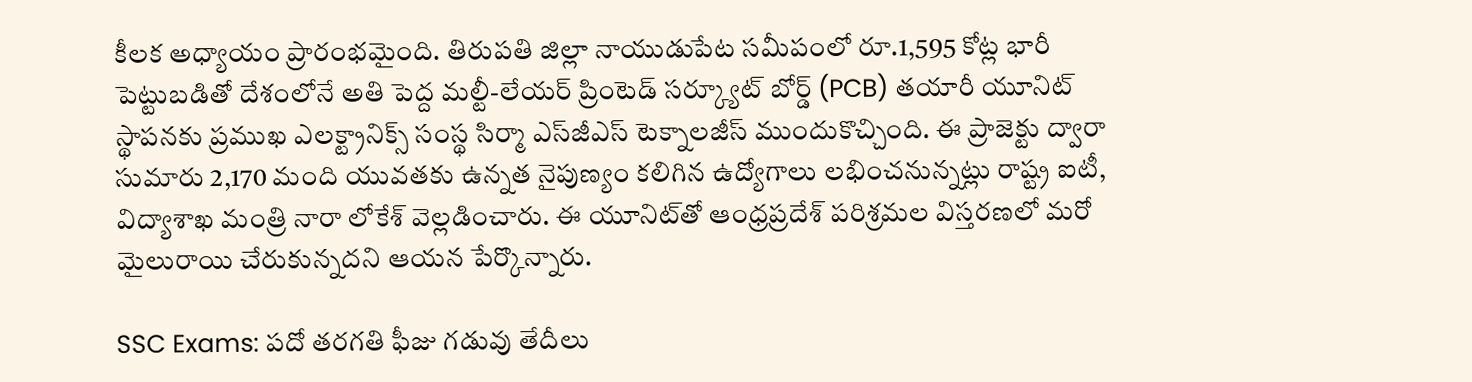కీలక అధ్యాయం ప్రారంభమైంది. తిరుపతి జిల్లా నాయుడుపేట సమీపంలో రూ.1,595 కోట్ల భారీ పెట్టుబడితో దేశంలోనే అతి పెద్ద మల్టీ-లేయర్ ప్రింటెడ్ సర్క్యూట్ బోర్డ్‌ (PCB) తయారీ యూనిట్‌ స్థాపనకు ప్రముఖ ఎలక్ట్రానిక్స్‌ సంస్థ సిర్మా ఎస్‌జీఎస్ టెక్నాలజీస్‌ ముందుకొచ్చింది. ఈ ప్రాజెక్టు ద్వారా సుమారు 2,170 మంది యువతకు ఉన్నత నైపుణ్యం కలిగిన ఉద్యోగాలు లభించనున్నట్లు రాష్ట్ర ఐటీ, విద్యాశాఖ మంత్రి నారా లోకేశ్ వెల్లడించారు. ఈ యూనిట్‌తో ఆంధ్రప్రదేశ్‌ పరిశ్రమల విస్తరణలో మరో మైలురాయి చేరుకున్నదని ఆయన పేర్కొన్నారు.

SSC Exams: పదో తరగతి ఫీజు గడువు తేదీలు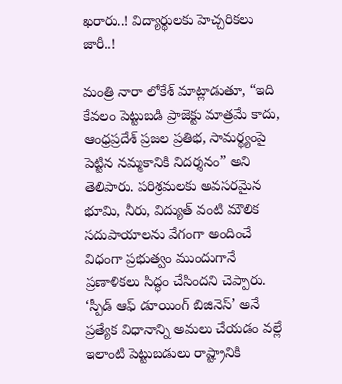ఖరారు..! విద్యార్థులకు హెచ్చరికలు జారీ..!

మంత్రి నారా లోకేశ్ మాట్లాడుతూ, “ఇది కేవలం పెట్టుబడి ప్రాజెక్టు మాత్రమే కాదు, ఆంధ్రప్రదేశ్‌ ప్రజల ప్రతిభ, సామర్థ్యంపై పెట్టిన నమ్మకానికి నిదర్శనం” అని తెలిపారు. పరిశ్రమలకు అవసరమైన భూమి, నీరు, విద్యుత్‌ వంటి మౌలిక సదుపాయాలను వేగంగా అందించే విధంగా ప్రభుత్వం ముందుగానే ప్రణాళికలు సిద్ధం చేసిందని చెప్పారు. ‘స్పీడ్ ఆఫ్ డూయింగ్ బిజినెస్’ అనే ప్రత్యేక విధానాన్ని అమలు చేయడం వల్లే ఇలాంటి పెట్టుబడులు రాష్ట్రానికి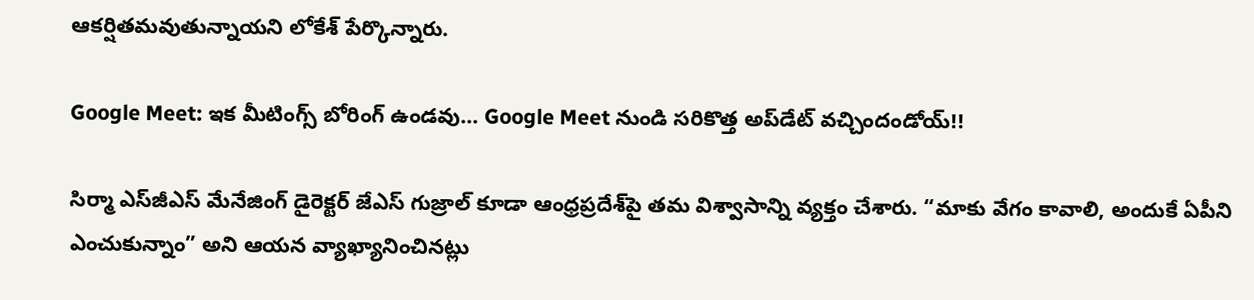ఆకర్షితమవుతున్నాయని లోకేశ్ పేర్కొన్నారు.

Google Meet: ఇక మీటింగ్స్ బోరింగ్ ఉండవు… Google Meet నుండి సరికొత్త అప్‌డేట్ వచ్చిందండోయ్!!

సిర్మా ఎస్‌జీఎస్ మేనేజింగ్ డైరెక్టర్ జేఎస్ గుజ్రాల్ కూడా ఆంధ్రప్రదేశ్‌పై తమ విశ్వాసాన్ని వ్యక్తం చేశారు. “మాకు వేగం కావాలి, అందుకే ఏపీని ఎంచుకున్నాం” అని ఆయన వ్యాఖ్యానించినట్లు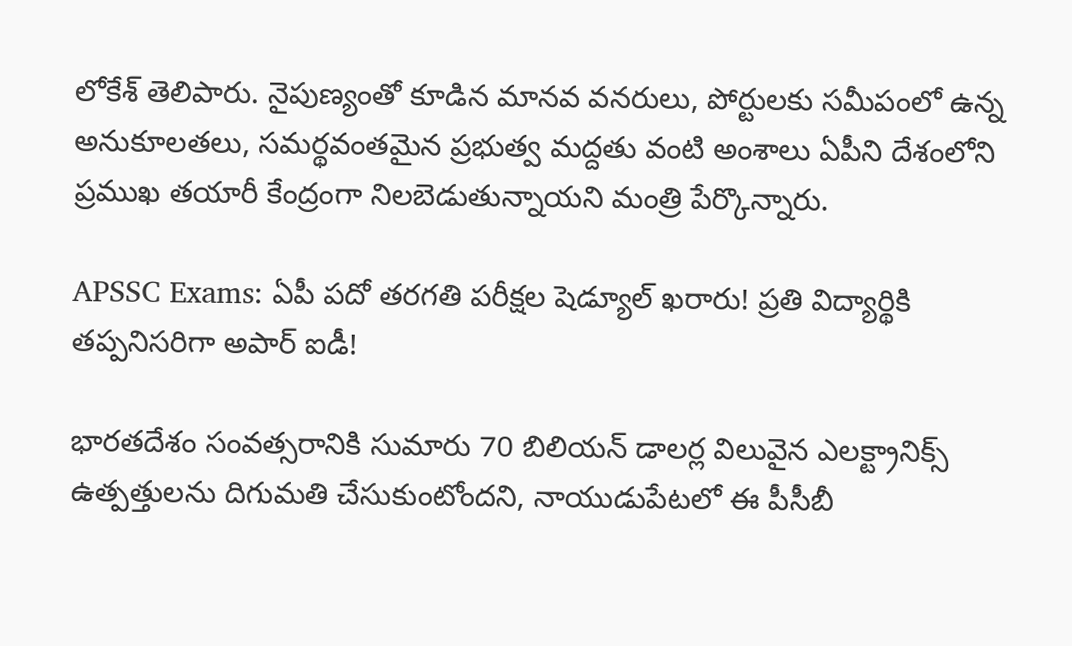లోకేశ్ తెలిపారు. నైపుణ్యంతో కూడిన మానవ వనరులు, పోర్టులకు సమీపంలో ఉన్న అనుకూలతలు, సమర్థవంతమైన ప్రభుత్వ మద్దతు వంటి అంశాలు ఏపీని దేశంలోని ప్రముఖ తయారీ కేంద్రంగా నిలబెడుతున్నాయని మంత్రి పేర్కొన్నారు.

APSSC Exams: ఏపీ పదో తరగతి పరీక్షల షెడ్యూల్ ఖరారు! ప్రతి విద్యార్థికి తప్పనిసరిగా అపార్‌ ఐడీ!

భారతదేశం సంవత్సరానికి సుమారు 70 బిలియన్ డాలర్ల విలువైన ఎలక్ట్రానిక్స్ ఉత్పత్తులను దిగుమతి చేసుకుంటోందని, నాయుడుపేటలో ఈ పీసీబీ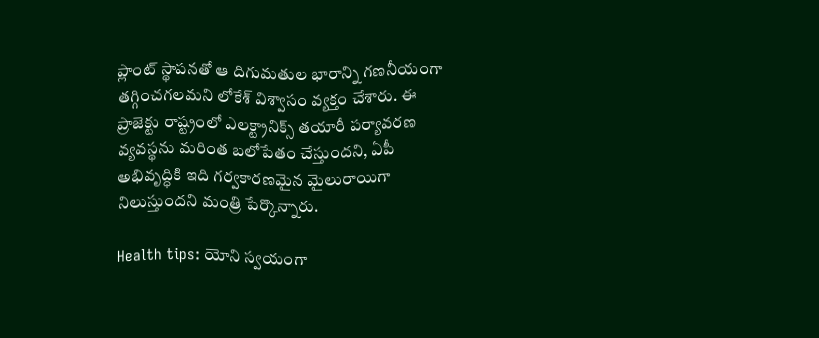ప్లాంట్‌ స్థాపనతో ఆ దిగుమతుల భారాన్ని గణనీయంగా తగ్గించగలమని లోకేశ్ విశ్వాసం వ్యక్తం చేశారు. ఈ ప్రాజెక్టు రాష్ట్రంలో ఎలక్ట్రానిక్స్ తయారీ పర్యావరణ వ్యవస్థను మరింత బలోపేతం చేస్తుందని, ఏపీ అభివృద్ధికి ఇది గర్వకారణమైన మైలురాయిగా నిలుస్తుందని మంత్రి పేర్కొన్నారు.

Health tips: యోని స్వయంగా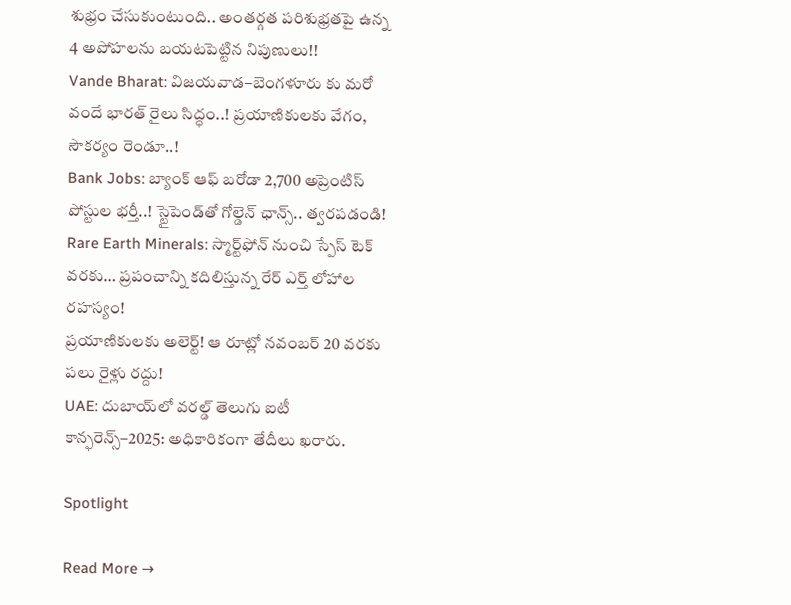శుభ్రం చేసుకుంటుంది.. అంతర్గత పరిశుభ్రతపై ఉన్న 4 అపోహలను బయటపెట్టిన నిపుణులు!!
Vande Bharat: విజయవాడ–బెంగళూరు కు మరో వందే భారత్ రైలు సిద్ధం..! ప్రయాణికులకు వేగం, సౌకర్యం రెండూ..!
Bank Jobs: బ్యాంక్ ఆఫ్ బరోడా 2,700 అప్రెంటిస్ పోస్టుల భర్తీ..! స్టైపెండ్‌తో గోల్డెన్ ఛాన్స్.. త్వరపడండి!
Rare Earth Minerals: స్మార్ట్‌ఫోన్‌ నుంచి స్పేస్ టెక్‌ వరకు… ప్రపంచాన్ని కదిలిస్తున్న రేర్ ఎర్త్ లోహాల రహస్యం!
ప్రయాణికులకు అలెర్ట్! ఆ రూట్లో నవంబర్ 20 వరకు పలు రైళ్లు రద్దు!
UAE: దుబాయ్‌లో వరల్డ్ తెలుగు ఐటీ కాన్ఫరెన్స్–2025: అధికారికంగా తేదీలు ఖరారు.

Spotlight

Read More →